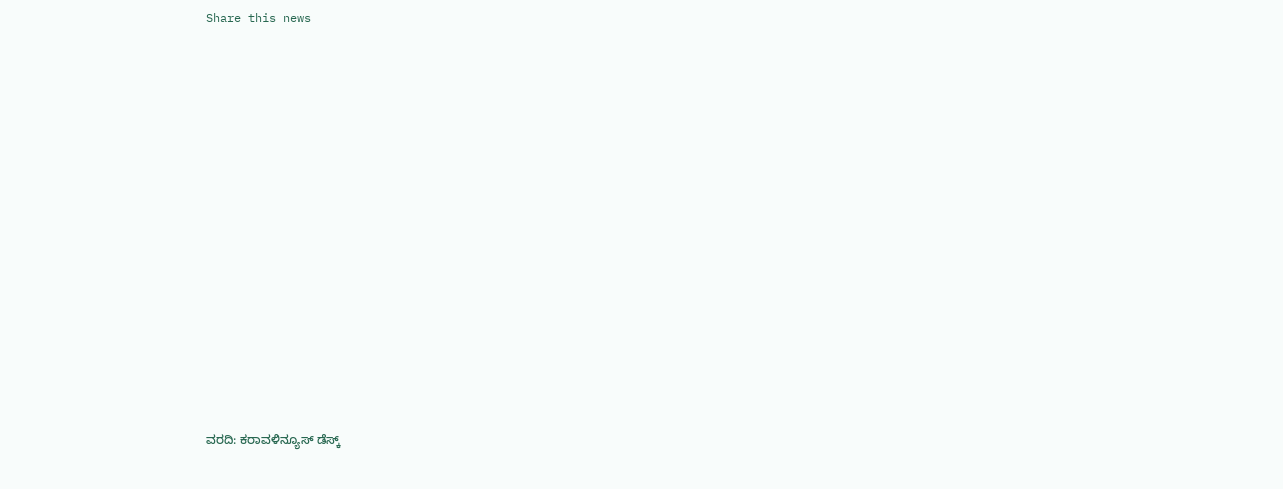Share this news















ವರದಿ: ಕರಾವಳಿನ್ಯೂಸ್ ಡೆಸ್ಕ್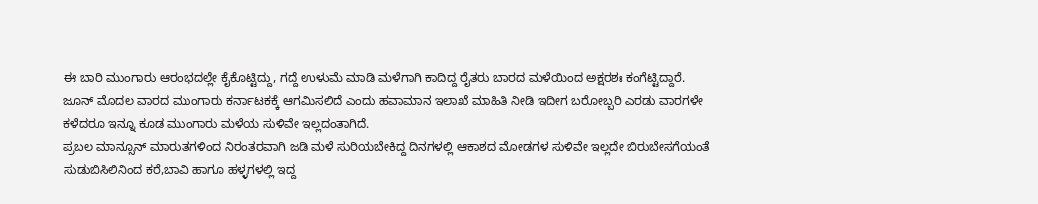ಈ ಬಾರಿ ಮುಂಗಾರು ಆರಂಭದಲ್ಲೇ ಕೈಕೊಟ್ಟಿದ್ದು, ಗದ್ದೆ ಉಳುಮೆ ಮಾಡಿ ಮಳೆಗಾಗಿ ಕಾದಿದ್ದ ರೈತರು ಬಾರದ ಮಳೆಯಿಂದ ಅಕ್ಷರಶಃ ಕಂಗೆಟ್ಟಿದ್ದಾರೆ. ಜೂನ್ ಮೊದಲ ವಾರದ ಮುಂಗಾರು ಕರ್ನಾಟಕಕ್ಕೆ ಆಗಮಿಸಲಿದೆ ಎಂದು ಹವಾಮಾನ ಇಲಾಖೆ ಮಾಹಿತಿ ನೀಡಿ ಇದೀಗ ಬರೋಬ್ಬರಿ ಎರಡು ವಾರಗಳೇ ಕಳೆದರೂ ಇನ್ನೂ ಕೂಡ ಮುಂಗಾರು ಮಳೆಯ ಸುಳಿವೇ ಇಲ್ಲದಂತಾಗಿದೆ.
ಪ್ರಬಲ ಮಾನ್ಸೂನ್ ಮಾರುತಗಳಿಂದ ನಿರಂತರವಾಗಿ ಜಡಿ ಮಳೆ ಸುರಿಯಬೇಕಿದ್ದ ದಿನಗಳಲ್ಲಿ ಆಕಾಶದ ಮೋಡಗಳ ಸುಳಿವೇ ಇಲ್ಲದೇ ಬಿರುಬೇಸಗೆಯಂತೆ ಸುಡುಬಿಸಿಲಿನಿಂದ ಕರೆ,ಬಾವಿ ಹಾಗೂ ಹಳ್ಳಗಳಲ್ಲಿ ಇದ್ದ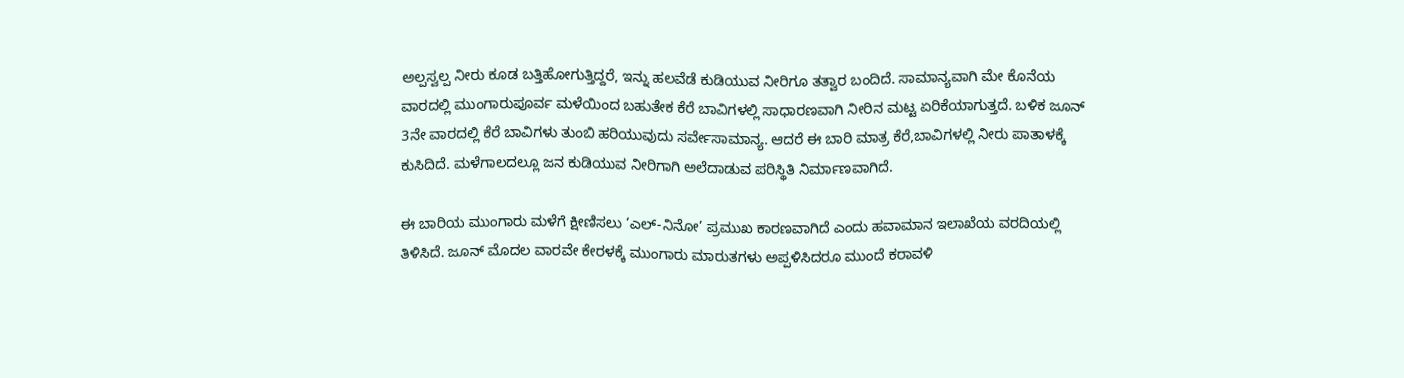ಅಲ್ಪಸ್ವಲ್ಪ ನೀರು ಕೂಡ ಬತ್ತಿಹೋಗುತ್ತಿದ್ದರೆ, ಇನ್ನು ಹಲವೆಡೆ ಕುಡಿಯುವ ನೀರಿಗೂ ತತ್ವಾರ ಬಂದಿದೆ. ಸಾಮಾನ್ಯವಾಗಿ ಮೇ ಕೊನೆಯ ವಾರದಲ್ಲಿ ಮುಂಗಾರುಪೂರ್ವ ಮಳೆಯಿಂದ ಬಹುತೇಕ ಕೆರೆ ಬಾವಿಗಳಲ್ಲಿ ಸಾಧಾರಣವಾಗಿ ನೀರಿನ ಮಟ್ಟ ಏರಿಕೆಯಾಗುತ್ತದೆ. ಬಳಿಕ ಜೂನ್ 3ನೇ ವಾರದಲ್ಲಿ ಕೆರೆ ಬಾವಿಗಳು ತುಂಬಿ ಹರಿಯುವುದು ಸರ್ವೇಸಾಮಾನ್ಯ. ಆದರೆ ಈ ಬಾರಿ ಮಾತ್ರ ಕೆರೆ,ಬಾವಿಗಳಲ್ಲಿ ನೀರು ಪಾತಾಳಕ್ಕೆ ಕುಸಿದಿದೆ. ಮಳೆಗಾಲದಲ್ಲೂ ಜನ ಕುಡಿಯುವ ನೀರಿಗಾಗಿ ಅಲೆದಾಡುವ ಪರಿಸ್ಥಿತಿ ನಿರ್ಮಾಣವಾಗಿದೆ.

ಈ ಬಾರಿಯ ಮುಂಗಾರು ಮಳೆಗೆ ಕ್ಷೀಣಿಸಲು ‘ಎಲ್-ನಿನೋ’ ಪ್ರಮುಖ ಕಾರಣವಾಗಿದೆ ಎಂದು ಹವಾಮಾನ ಇಲಾಖೆಯ ವರದಿಯಲ್ಲಿ ತಿಳಿಸಿದೆ. ಜೂನ್ ಮೊದಲ ವಾರವೇ ಕೇರಳಕ್ಕೆ ಮುಂಗಾರು ಮಾರುತಗಳು ಅಪ್ಪಳಿಸಿದರೂ ಮುಂದೆ ಕರಾವಳಿ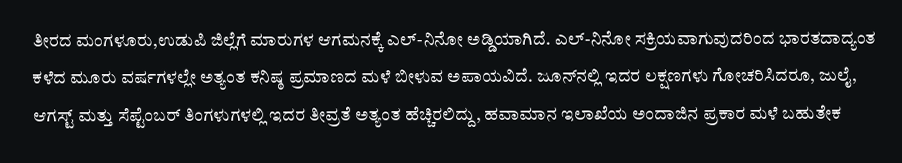ತೀರದ ಮಂಗಳೂರು,ಉಡುಪಿ ಜಿಲ್ಲೆಗೆ ಮಾರುಗಳ ಆಗಮನಕ್ಕೆ ಎಲ್-ನಿನೋ ಅಡ್ಡಿಯಾಗಿದೆ. ಎಲ್-ನಿನೋ ಸಕ್ರಿಯವಾಗುವುದರಿಂದ ಭಾರತದಾದ್ಯಂತ ಕಳೆದ ಮೂರು ವರ್ಷಗಳಲ್ಲೇ ಅತ್ಯಂತ ಕನಿಷ್ಠ ಪ್ರಮಾಣದ ಮಳೆ ಬೀಳುವ ಅಪಾಯವಿದೆ. ಜೂನ್‌ನಲ್ಲಿ ಇದರ ಲಕ್ಷಣಗಳು ಗೋಚರಿಸಿದರೂ, ಜುಲೈ, ಆಗಸ್ಟ್ ಮತ್ತು ಸೆಪ್ಟೆಂಬರ್ ತಿಂಗಳುಗಳಲ್ಲಿ ಇದರ ತೀವ್ರತೆ ಅತ್ಯಂತ ಹೆಚ್ಚಿರಲಿದ್ದು, ಹವಾಮಾನ ಇಲಾಖೆಯ ಅಂದಾಜಿನ ಪ್ರಕಾರ ಮಳೆ ಬಹುತೇಕ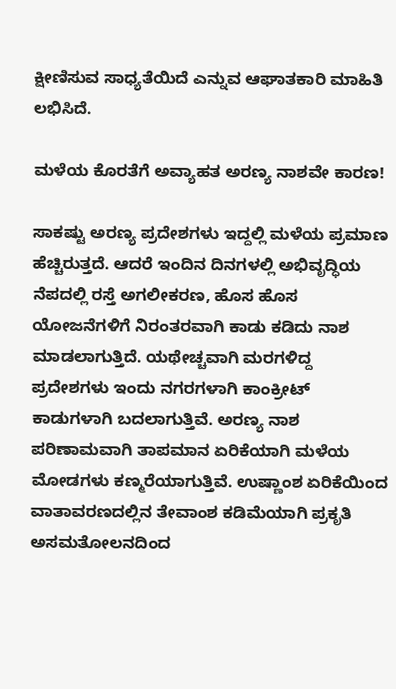ಕ್ಷೀಣಿಸುವ ಸಾಧ್ಯತೆಯಿದೆ ಎನ್ನುವ ಆಘಾತಕಾರಿ ಮಾಹಿತಿ ಲಭಿಸಿದೆ.

ಮಳೆಯ ಕೊರತೆಗೆ ಅವ್ಯಾಹತ ಅರಣ್ಯ ನಾಶವೇ ಕಾರಣ!

ಸಾಕಷ್ಟು ಅರಣ್ಯ ಪ್ರದೇಶಗಳು ಇದ್ದಲ್ಲಿ ಮಳೆಯ ಪ್ರಮಾಣ ಹೆಚ್ಚಿರುತ್ತದೆ. ಆದರೆ ಇಂದಿನ ದಿನಗಳಲ್ಲಿ ಅಭಿವೃದ್ಧಿಯ ನೆಪದಲ್ಲಿ ರಸ್ತೆ ಅಗಲೀಕರಣ, ಹೊಸ ಹೊಸ ಯೋಜನೆಗಳಿಗೆ ನಿರಂತರವಾಗಿ ಕಾಡು ಕಡಿದು ನಾಶ ಮಾಡಲಾಗುತ್ತಿದೆ. ಯಥೇಚ್ಚವಾಗಿ ಮರಗಳಿದ್ದ ಪ್ರದೇಶಗಳು ಇಂದು ನಗರಗಳಾಗಿ ಕಾಂಕ್ರೀಟ್ ಕಾಡುಗಳಾಗಿ ಬದಲಾಗುತ್ತಿವೆ. ಅರಣ್ಯ ನಾಶ ಪರಿಣಾಮವಾಗಿ ತಾಪಮಾನ ಏರಿಕೆಯಾಗಿ ಮಳೆಯ ಮೋಡಗಳು ಕಣ್ಮರೆಯಾಗುತ್ತಿವೆ. ಉಷ್ಣಾಂಶ ಏರಿಕೆಯಿಂದ ವಾತಾವರಣದಲ್ಲಿನ ತೇವಾಂಶ ಕಡಿಮೆಯಾಗಿ ಪ್ರಕೃತಿ ಅಸಮತೋಲನದಿಂದ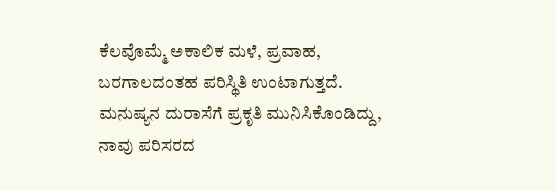ಕೆಲವೊಮ್ಮೆ ಅಕಾಲಿಕ ಮಳೆ, ಪ್ರವಾಹ, ಬರಗಾಲದಂತಹ ಪರಿಸ್ಥಿತಿ ಉಂಟಾಗುತ್ತದೆ. ಮನುಷ್ಯನ ದುರಾಸೆಗೆ ಪ್ರಕೃತಿ ಮುನಿಸಿಕೊಂಡಿದ್ದು, ನಾವು ಪರಿಸರದ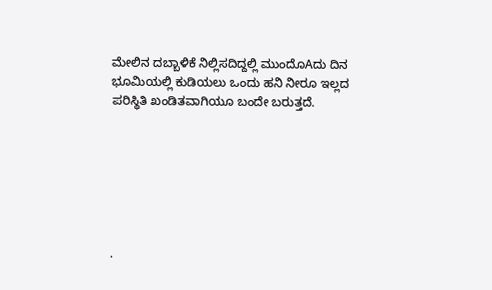ಮೇಲಿನ ದಬ್ಬಾಳಿಕೆ ನಿಲ್ಲಿಸದಿದ್ದಲ್ಲಿ ಮುಂದೊAದು ದಿನ ಭೂಮಿಯಲ್ಲಿ ಕುಡಿಯಲು ಒಂದು ಹನಿ ನೀರೂ ಇಲ್ಲದ ಪರಿಸ್ಥಿತಿ ಖಂಡಿತವಾಗಿಯೂ ಬಂದೇ ಬರುತ್ತದೆ.







.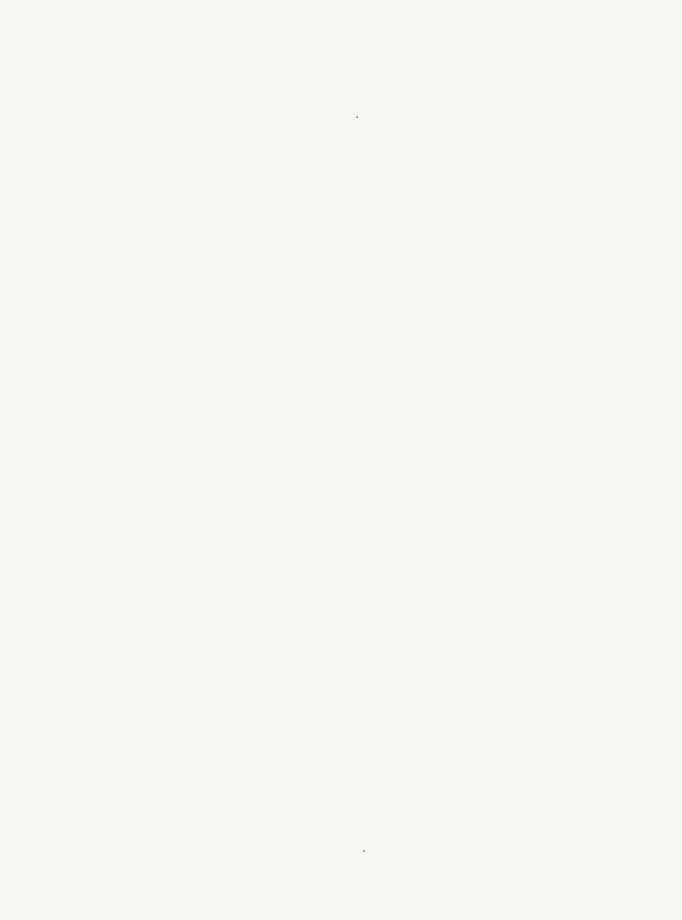.

































.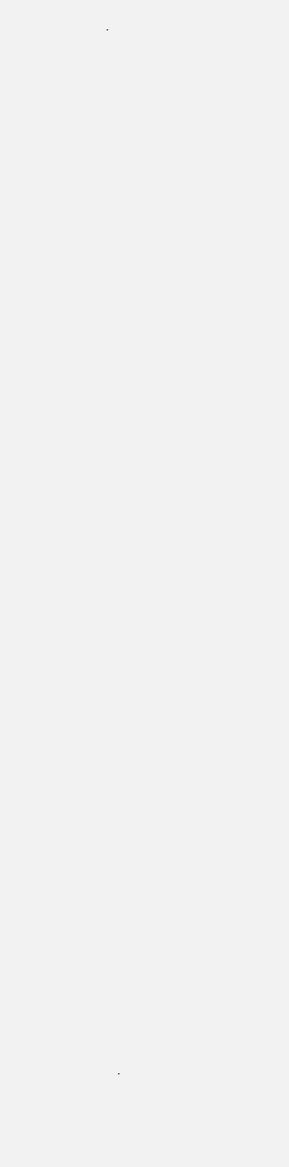.

























































.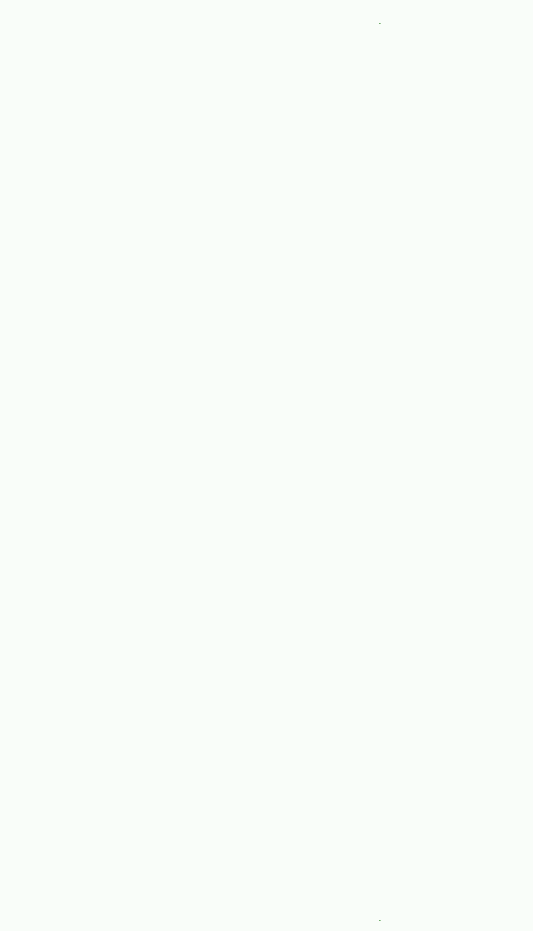.











































.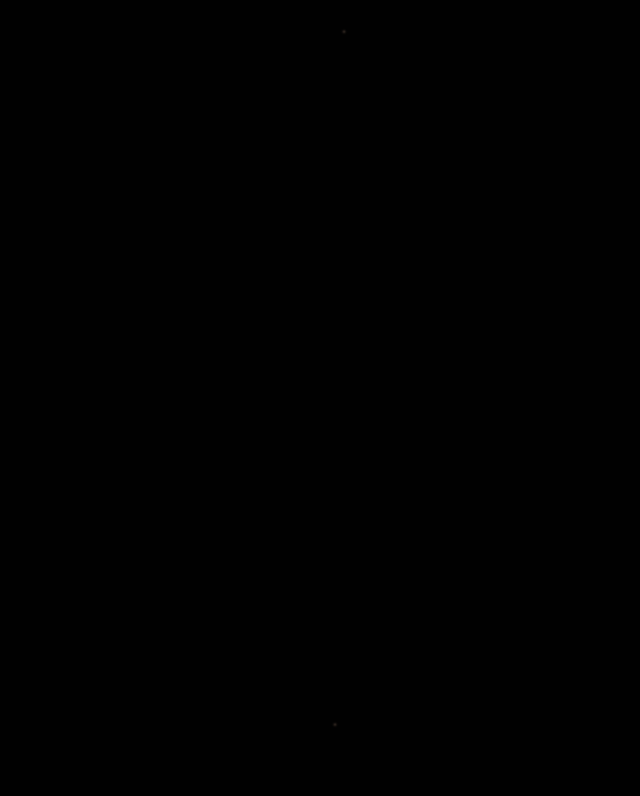.

































.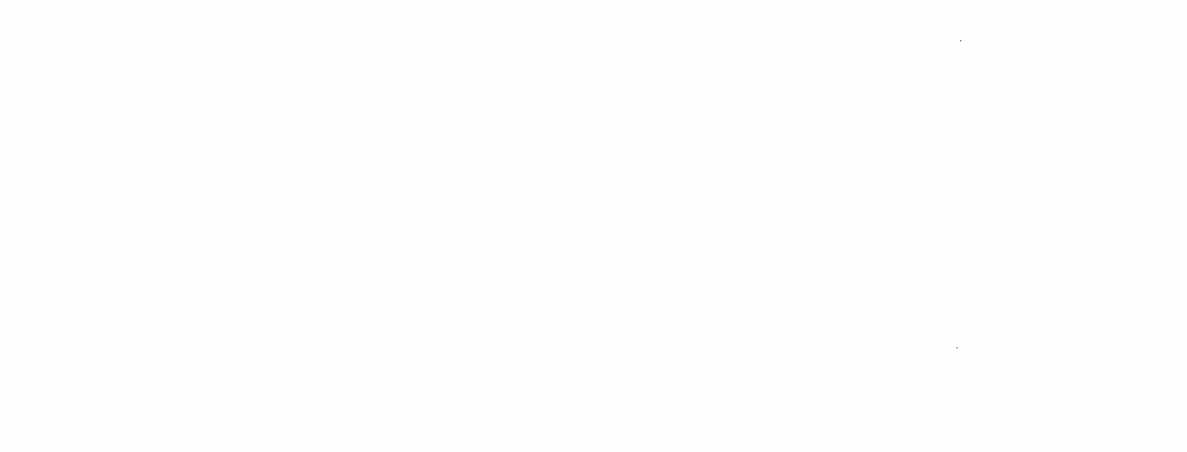.















.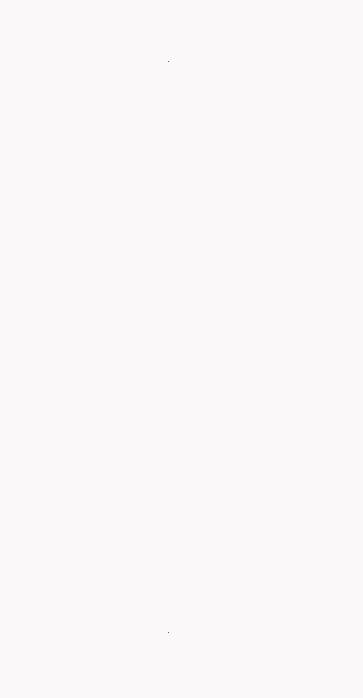.

































.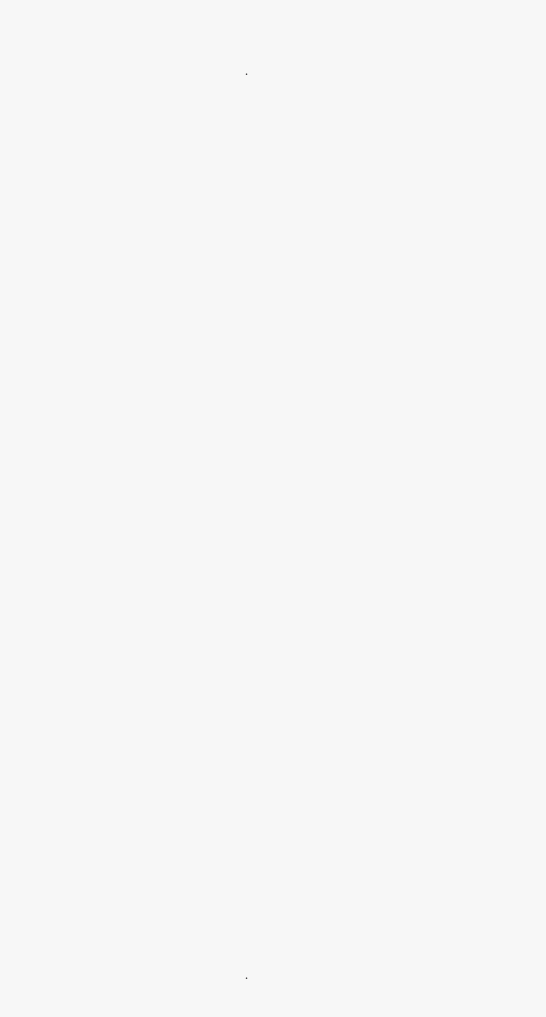.

























































.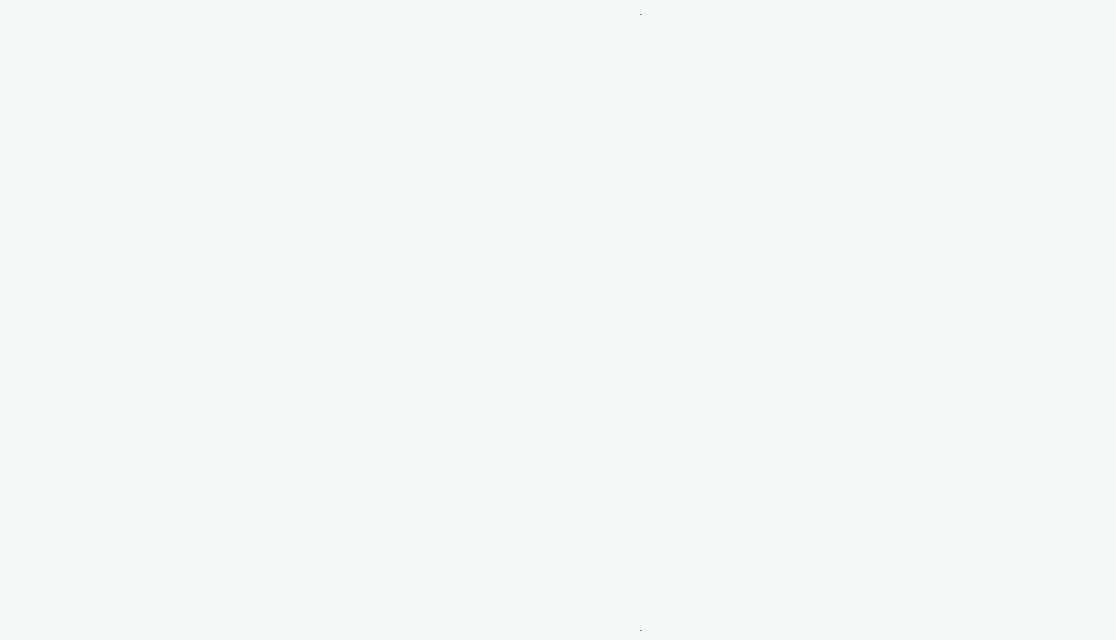.











































.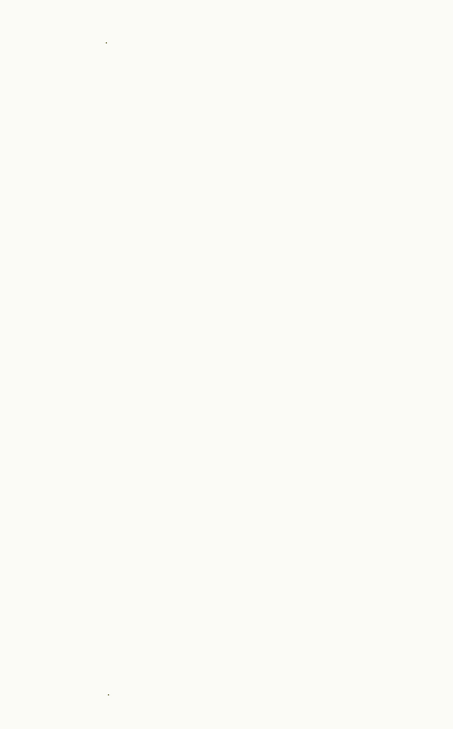.

































.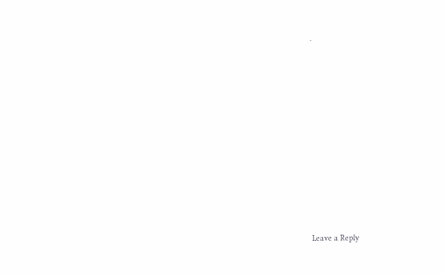.



















Leave a Reply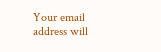Your email address will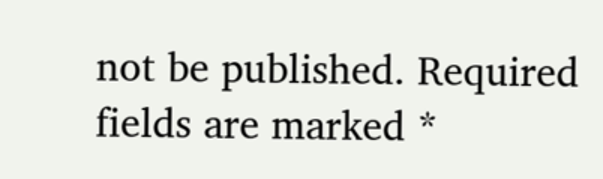not be published. Required fields are marked *